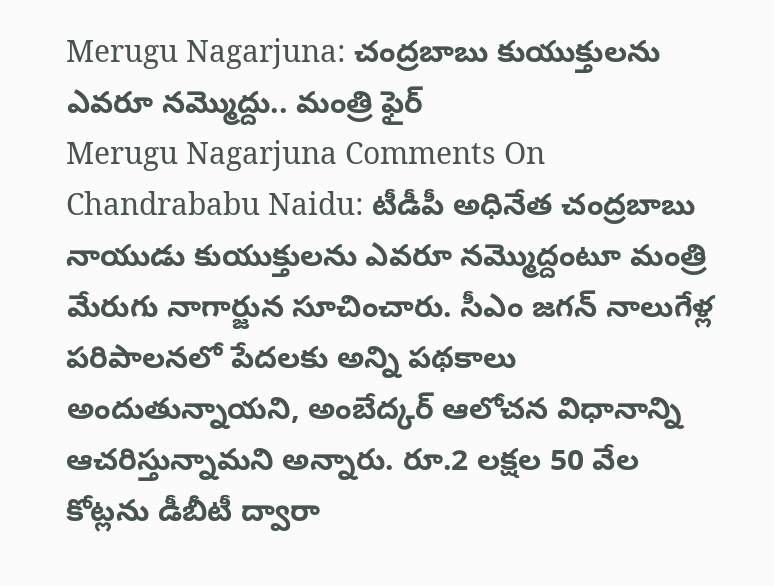Merugu Nagarjuna: చంద్రబాబు కుయుక్తులను ఎవరూ నమ్మొద్దు.. మంత్రి ఫైర్
Merugu Nagarjuna Comments On Chandrababu Naidu: టీడీపీ అధినేత చంద్రబాబు నాయుడు కుయుక్తులను ఎవరూ నమ్మొద్దంటూ మంత్రి మేరుగు నాగార్జున సూచించారు. సీఎం జగన్ నాలుగేళ్ల పరిపాలనలో పేదలకు అన్ని పథకాలు అందుతున్నాయని, అంబేద్కర్ ఆలోచన విధానాన్ని ఆచరిస్తున్నామని అన్నారు. రూ.2 లక్షల 50 వేల కోట్లను డీబీటీ ద్వారా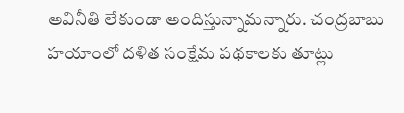అవినీతి లేకుండా అందిస్తున్నామన్నారు. చంద్రబాబు హయాంలో దళిత సంక్షేమ పథకాలకు తూట్లు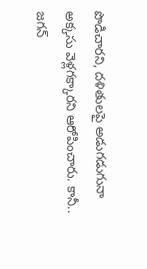పొడిచారని, దళితులపై అడుగడుగునా అక్కసు వెళ్లగక్కారని ఆరోపించారు. కానీ.. జగన్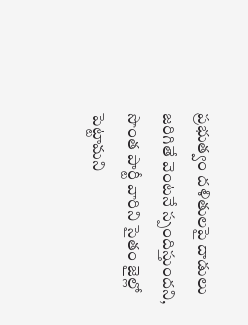ప్రభుత్వం దళితులపై దాడులు జరిగితే వెంటనే స్పందిస్తుందని, సొంత పార్టీ వారిని సైతం జైల్లో పెట్టామని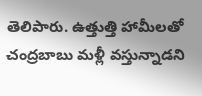తెలిపారు. ఉత్తుత్తి హామీలతో చంద్రబాబు మళ్లీ వస్తున్నాడని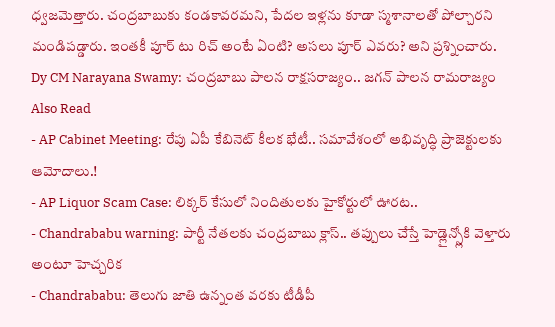ధ్వజమెత్తారు. చంద్రబాబుకు కండకావరమని, పేదల ఇళ్లను కూడా స్మశానాలతో పోల్చారని మండిపడ్డారు. ఇంతకీ పూర్ టు రిచ్ అంటే ఏంటి? అసలు పూర్ ఎవరు? అని ప్రశ్నించారు.
Dy CM Narayana Swamy: చంద్రబాబు పాలన రాక్షసరాజ్యం.. జగన్ పాలన రామరాజ్యం
Also Read
- AP Cabinet Meeting: రేపు ఏపీ కేబినెట్ కీలక భేటీ.. సమావేశంలో అభివృద్ధి ప్రాజెక్టులకు ఆమోదాలు.!
- AP Liquor Scam Case: లిక్కర్ కేసులో నిందితులకు హైకోర్టులో ఊరట..
- Chandrababu warning: పార్టీ నేతలకు చంద్రబాబు క్లాస్.. తప్పులు చేస్తే హెడ్లైన్స్లోకి వెళ్తారు అంటూ హెచ్చరిక
- Chandrababu: తెలుగు జాతి ఉన్నంత వరకు టీడీపీ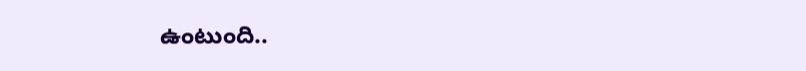ఉంటుంది..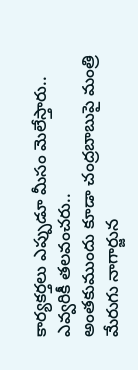కార్యకర్తలు ఎప్పుడూ మీసం మెలేస్తారు.. ఎవ్వరికీ తలవంచరు..
అంతకుముందు కూడా చంద్రబాబుపై మంత్రి మేరుగు నాగార్జున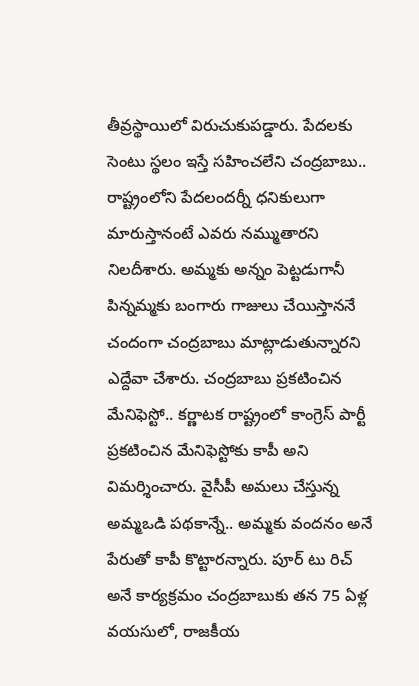తీవ్రస్థాయిలో విరుచుకుపడ్డారు. పేదలకు సెంటు స్థలం ఇస్తే సహించలేని చంద్రబాబు.. రాష్ట్రంలోని పేదలందర్నీ ధనికులుగా మారుస్తానంటే ఎవరు నమ్ముతారని నిలదీశారు. అమ్మకు అన్నం పెట్టడుగానీ పిన్నమ్మకు బంగారు గాజులు చేయిస్తాననే చందంగా చంద్రబాబు మాట్లాడుతున్నారని ఎద్దేవా చేశారు. చంద్రబాబు ప్రకటించిన మేనిఫెస్టో.. కర్ణాటక రాష్ట్రంలో కాంగ్రెస్ పార్టీ ప్రకటించిన మేనిఫెస్టోకు కాపీ అని విమర్శించారు. వైసీపీ అమలు చేస్తున్న అమ్మఒడి పథకాన్నే.. అమ్మకు వందనం అనే పేరుతో కాపీ కొట్టారన్నారు. పూర్ టు రిచ్ అనే కార్యక్రమం చంద్రబాబుకు తన 75 ఏళ్ల వయసులో, రాజకీయ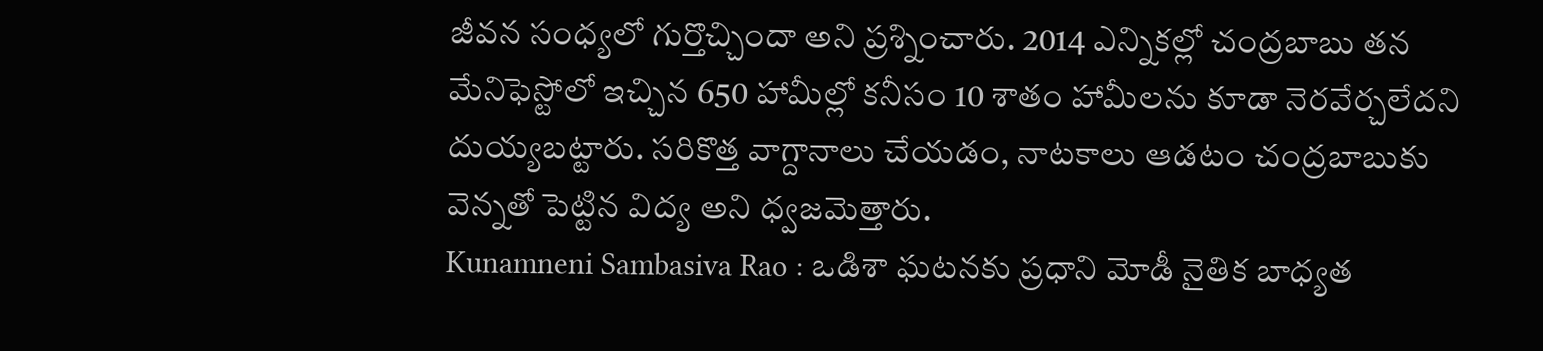జీవన సంధ్యలో గుర్తొచ్చిందా అని ప్రశ్నించారు. 2014 ఎన్నికల్లో చంద్రబాబు తన మేనిఫెస్టోలో ఇచ్చిన 650 హామీల్లో కనీసం 10 శాతం హామీలను కూడా నెరవేర్చలేదని దుయ్యబట్టారు. సరికొత్త వాగ్దానాలు చేయడం, నాటకాలు ఆడటం చంద్రబాబుకు వెన్నతో పెట్టిన విద్య అని ధ్వజమెత్తారు.
Kunamneni Sambasiva Rao : ఒడిశా ఘటనకు ప్రధాని మోడీ నైతిక బాధ్యత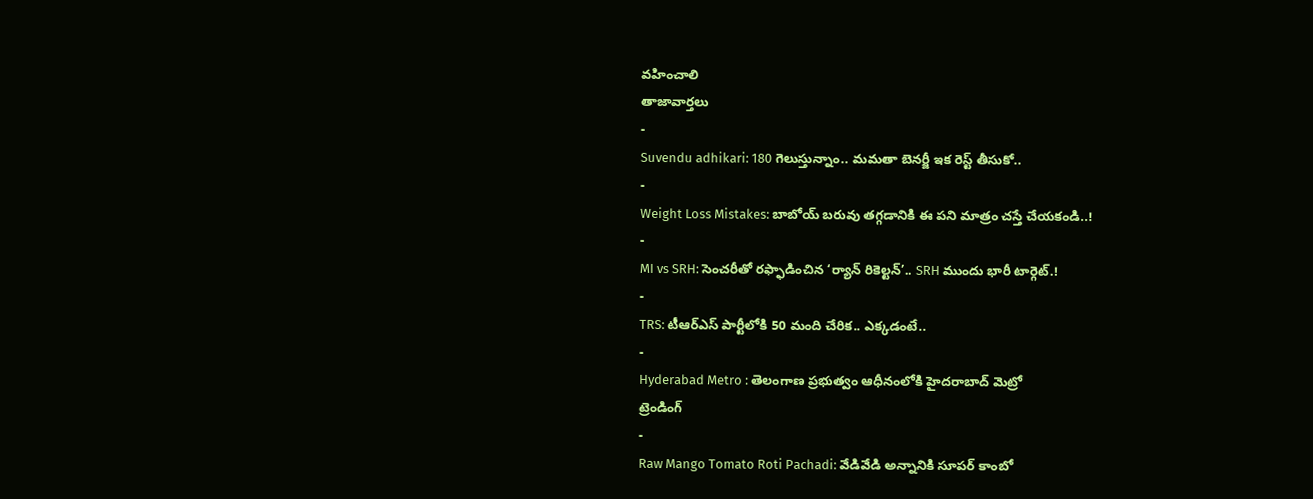వహించాలి
తాజావార్తలు
-
Suvendu adhikari: 180 గెలుస్తున్నాం.. మమతా బెనర్జీ ఇక రెస్ట్ తీసుకో..
-
Weight Loss Mistakes: బాబోయ్ బరువు తగ్గడానికి ఈ పని మాత్రం చస్తే చేయకండి..!
-
MI vs SRH: సెంచరీతో రఫ్ఫాడించిన ‘ర్యాన్ రికెల్టన్’.. SRH ముందు భారీ టార్గెట్.!
-
TRS: టీఆర్ఎస్ పార్టీలోకి 50 మంది చేరిక.. ఎక్కడంటే..
-
Hyderabad Metro : తెలంగాణ ప్రభుత్వం ఆధీనంలోకి హైదరాబాద్ మెట్రో
ట్రెండింగ్
-
Raw Mango Tomato Roti Pachadi: వేడివేడి అన్నానికి సూపర్ కాంబో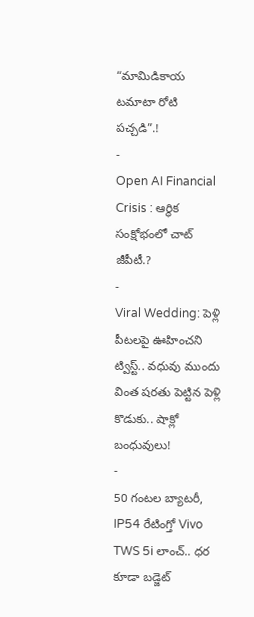“మామిడికాయ టమాటా రోటి పచ్చడి”.!
-
Open AI Financial Crisis : ఆర్థిక సంక్షోభంలో చాట్ జీపీటీ.?
-
Viral Wedding: పెళ్లి పీటలపై ఊహించని ట్విస్ట్.. వధువు ముందు వింత షరతు పెట్టిన పెళ్లి కొడుకు.. షాక్లో బంధువులు!
-
50 గంటల బ్యాటరీ, IP54 రేటింగ్తో Vivo TWS 5i లాంచ్.. ధర కూడా బడ్జెట్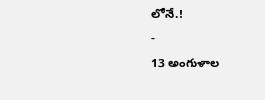లోనే.!
-
13 అంగుళాల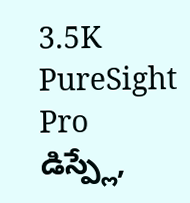3.5K PureSight Pro డిస్ప్లే,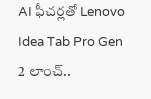AI ఫీచర్లతో Lenovo Idea Tab Pro Gen 2 లాంచ్..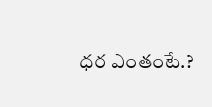ధర ఎంతంటే.?